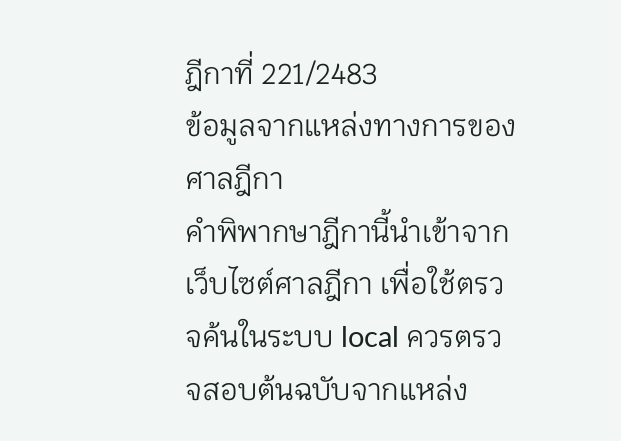ฎีกาที่ 221/2483
ข้อมูลจากแหล่งทางการของศาลฎีกา
คำพิพากษาฎีกานี้นำเข้าจาก เว็บไซต์ศาลฎีกา เพื่อใช้ตรวจค้นในระบบ local ควรตรวจสอบต้นฉบับจากแหล่ง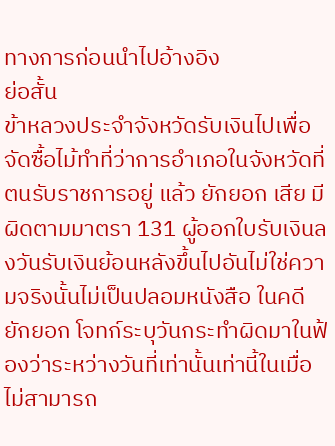ทางการก่อนนำไปอ้างอิง
ย่อสั้น
ข้าหลวงประจำจังหวัดรับเงินไปเพื่อจัดซื้อไม้ทำที่ว่าการอำเภอในจังหวัดที่ตนรับราชการอยู่ แล้ว ยักยอก เสีย มีผิดตามมาตรา 131 ผู้ออกใบรับเงินลงวันรับเงินย้อนหลังขึ้นไปอันไม่ใช่ความจริงนั้นไม่เป็นปลอมหนังสือ ในคดี ยักยอก โจทก์ระบุวันกระทำผิดมาในฟ้องว่าระหว่างวันที่เท่านั้นเท่านี้ในเมื่อไม่สามารถ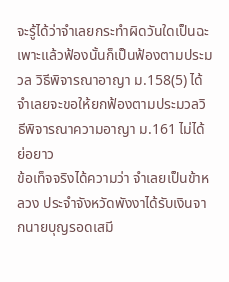จะรู้ได้ว่าจำเลยกระทำผิดวันใดเป็นฉะเพาะแล้วฟ้องนั้นก็เป็นฟ้องตามประมวล วิธีพิจารณาอาญา ม.158(5) ได้จำเลยจะขอให้ยกฟ้องตามประมวลวิธีพิจารณาความอาญา ม.161 ไม่ได้
ย่อยาว
ข้อเท็จจริงได้ความว่า จำเลยเป็นข้าหลวง ประจำจังหวัดพังงาได้รับเงินจากนายบุญรอดเสมี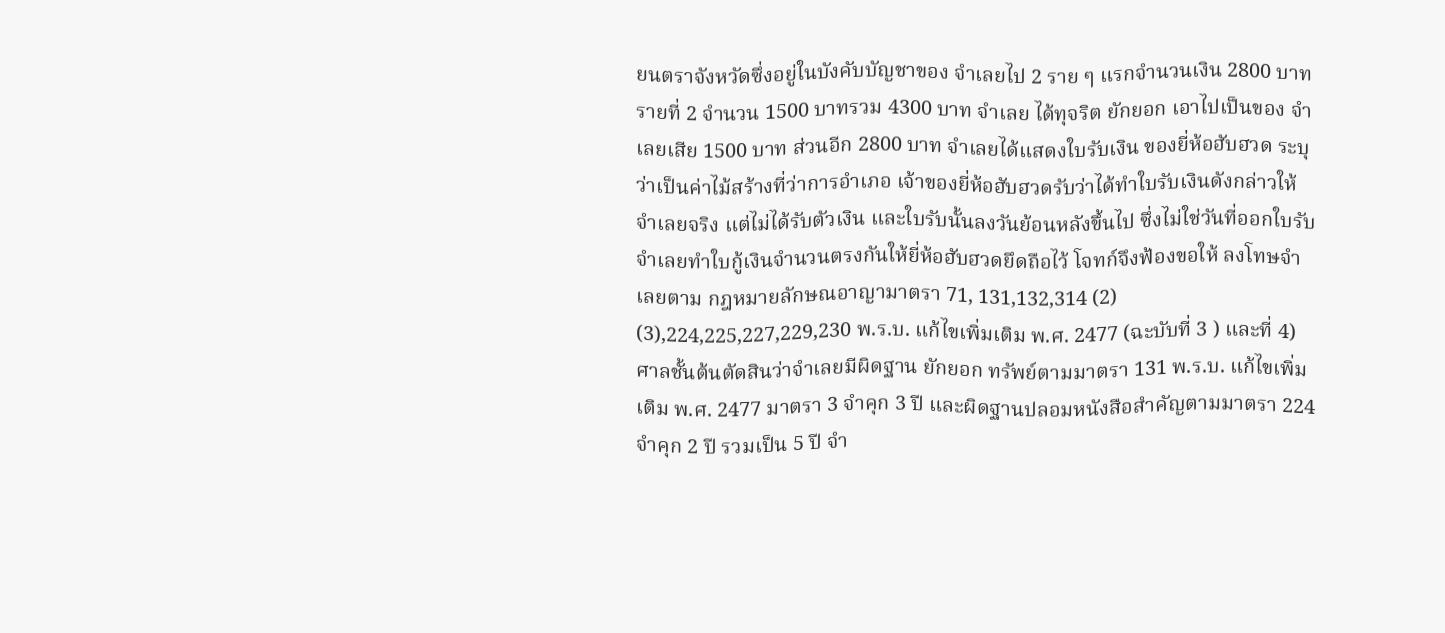ยนตราจังหวัดซึ่งอยู่ในบังคับบัญชาของ จำเลยไป 2 ราย ๆ แรกจำนวนเงิน 2800 บาท รายที่ 2 จำนวน 1500 บาทรวม 4300 บาท จำเลย ได้ทุจริต ยักยอก เอาไปเป็นของ จำเลยเสีย 1500 บาท ส่วนอีก 2800 บาท จำเลยได้แสดงใบรับเงิน ของยี่ห้อฮับฮวด ระบุว่าเป็นค่าไม้สร้างที่ว่าการอำเภอ เจ้าของยี่ห้อฮับฮวดรับว่าได้ทำใบรับเงินดังกล่าวให้ จำเลยจริง แต่ไม่ได้รับตัวเงิน และใบรับนั้นลงวันย้อนหลังขึ้นไป ซึ่งไม่ใช่วันที่ออกใบรับ จำเลยทำใบกู้เงินจำนวนตรงกันให้ยี่ห้อฮับฮวดยึดถือไว้ โจทก์จึงฟ้องขอให้ ลงโทษจำเลยตาม กฎหมายลักษณอาญามาตรา 71, 131,132,314 (2) (3),224,225,227,229,230 พ.ร.บ. แก้ไขเพิ่มเติม พ.ศ. 2477 (ฉะบับที่ 3 ) และที่ 4) ศาลชั้นต้นตัดสินว่าจำเลยมีผิดฐาน ยักยอก ทรัพย์ตามมาตรา 131 พ.ร.บ. แก้ไขเพิ่มเติม พ.ศ. 2477 มาตรา 3 จำคุก 3 ปี และผิดฐานปลอมหนังสือสำคัญตามมาตรา 224 จำคุก 2 ปี รวมเป็น 5 ปี จำ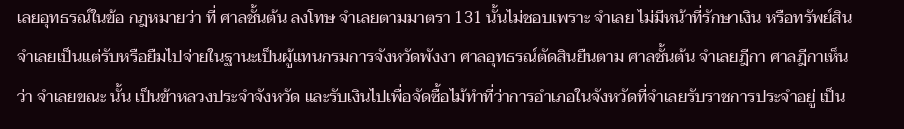เลยอุทธรณ์ในข้อ กฎหมายว่า ที่ ศาลชั้นต้น ลงโทษ จำเลยตามมาตรา 131 นั้นไม่ชอบเพราะ จำเลย ไม่มีหน้าที่รักษาเงิน หรือทรัพย์สิน จำเลยเป็นแต่รับหรือยืมไปจ่ายในฐานะเป็นผู้แทนกรมการจังหวัดพังงา ศาลอุทธรณ์ตัดสินยืนตาม ศาลชั้นต้น จำเลยฎีกา ศาลฎีกาเห็นว่า จำเลยขณะ นั้น เป็นข้าหลวงประจำจังหวัด และรับเงินไปเพื่อจัดซื้อไม้ทำที่ว่าการอำเภอในจังหวัดที่จำเลยรับราชการประจำอยู่ เป็น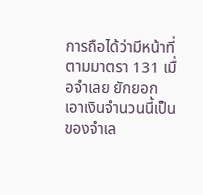การถือได้ว่ามีหน้าที่ตามมาตรา 131 เมื่อจำเลย ยักยอก เอาเงินจำนวนนี้เป็นของจำเล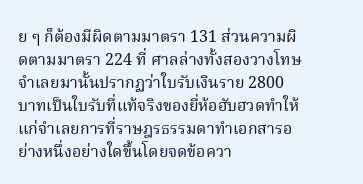ย ๆ ก็ต้องมีผิดตามมาตรา 131 ส่วนความผิดตามมาตรา 224 ที่ ศาลล่างทั้งสองวางโทษจำเลยมานั้นปรากฏว่าใบรับเงินราย 2800 บาทเป็นใบรับที่แท้จริงของยี่ห้อฮับฮวดทำให้แก่จำเลยการที่ราษฎรธรรมดาทำเอกสารอย่างหนึ่งอย่างใดขึ้นโดยจดข้อควา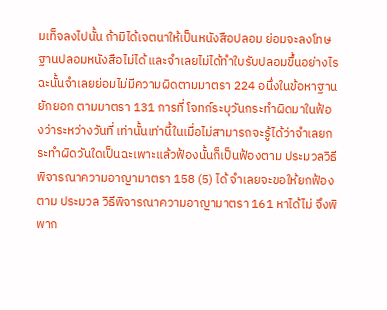มเท็จลงไปนั้น ถ้ามิได้เจตนาให้เป็นหนังสือปลอม ย่อมจะลงโทษฐานปลอมหนังสือไม่ได้ และจำเลยไม่ได้ทำใบรับปลอมขึ้นอย่างไร ฉะนั้นจำเลยย่อมไม่มีความผิดตามมาตรา 224 อนึ่งในข้อหาฐาน ยักยอก ตามมาตรา 131 การที่ โจทก์ระบุวันกระทำผิดมาในฟ้องว่าระหว่างวันที่ เท่านั้นเท่านี้ในเมื่อไม่สามารถจะรู้ได้ว่าจำเลยกระทำผิดวันใดเป็นฉะเพาะแล้วฟ้องนั้นก็เป็นฟ้องตาม ประมวลวิธีพิจารณาความอาญามาตรา 158 (5) ได้ จำเลยจะขอให้ยกฟ้องตาม ประมวล วิธีพิจารณาความอาญามาตรา 161 หาได้ไม่ จึงพิพาก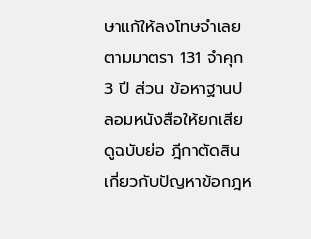ษาแก้ให้ลงโทษจำเลยตามมาตรา 131 จำคุก 3 ปี ส่วน ข้อหาฐานปลอมหนังสือให้ยกเสีย ดูฉบับย่อ ฎีกาตัดสินเกี่ยวกับปัญหาข้อกฎห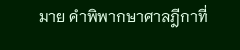มาย คำพิพากษาศาลฎีกาที่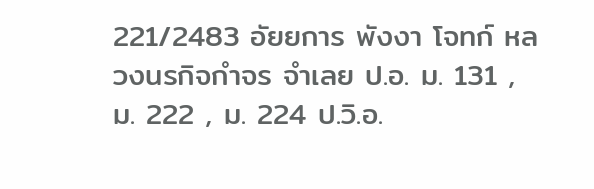221/2483 อัยยการ พังงา โจทก์ หลวงนรกิจกำจร จำเลย ป.อ. ม. 131 , ม. 222 , ม. 224 ป.วิ.อ.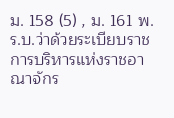ม. 158 (5) , ม. 161 พ.ร.บ.ว่าด้วยระเบียบราชการบริหารแห่งราชอาณาจักร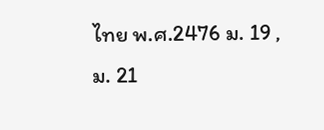ไทย พ.ศ.2476 ม. 19 , ม. 21